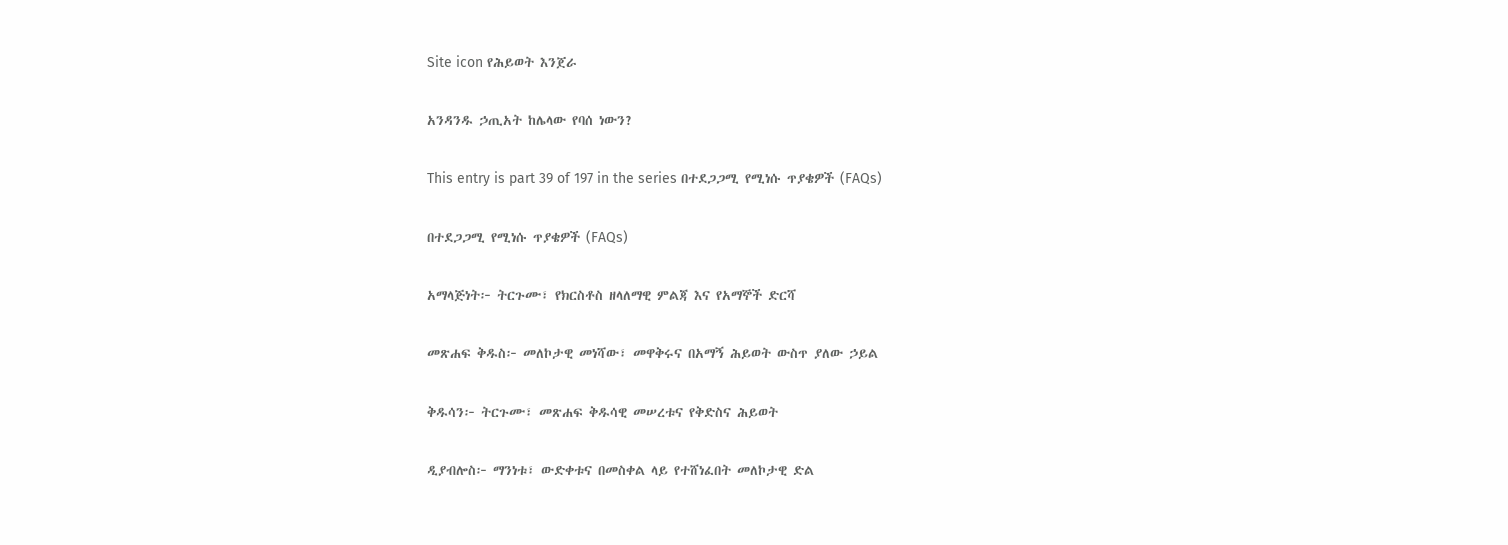Site icon የሕይወት እንጀራ

አንዳንዱ ኃጢአት ከሌላው የባሰ ነውን?

This entry is part 39 of 197 in the series በተደጋጋሚ የሚነሱ ጥያቄዎች (FAQs)

በተደጋጋሚ የሚነሱ ጥያቄዎች (FAQs)

አማላጅነት፦ ትርጉሙ፣ የክርስቶስ ዘላለማዊ ምልጃ እና የአማኞች ድርሻ

መጽሐፍ ቅዱስ፦ መለኮታዊ መነሻው፣ መዋቅሩና በአማኝ ሕይወት ውስጥ ያለው ኃይል

ቅዱሳን፦ ትርጉሙ፣ መጽሐፍ ቅዱሳዊ መሠረቱና የቅድስና ሕይወት

ዲያብሎስ፦ ማንነቱ፣ ውድቀቱና በመስቀል ላይ የተሸነፈበት መለኮታዊ ድል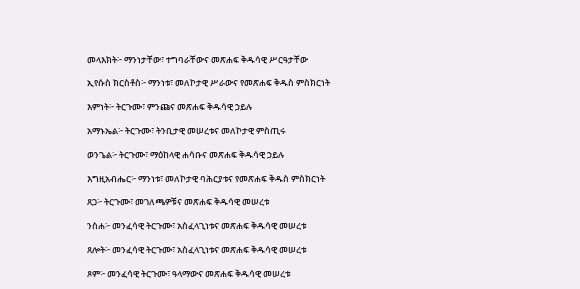መላእክት፦ ማንነታቸው፣ ተግባራቸውና መጽሐፍ ቅዱሳዊ ሥርዓታቸው

ኢየሱስ ክርስቶስ፦ ማንነቱ፣ መለኮታዊ ሥራውና የመጽሐፍ ቅዱስ ምስክርነት

እምነት፦ ትርጉሙ፣ ምንጩና መጽሐፍ ቅዱሳዊ ኃይሉ

አማኑኤል፦ ትርጉሙ፣ ትንቢታዊ መሠረቱና መለኮታዊ ምስጢሩ

ወንጌል፦ ትርጉሙ፣ ማዕከላዊ ሐሳቡና መጽሐፍ ቅዱሳዊ ኃይሉ

እግዚአብሔር፦ ማንነቱ፣ መለኮታዊ ባሕርያቱና የመጽሐፍ ቅዱስ ምስክርነት

ጸጋ፦ ትርጉሙ፣ መገለጫዎቹና መጽሐፍ ቅዱሳዊ መሠረቱ

ንስሐ፦ መንፈሳዊ ትርጉሙ፣ አስፈላጊነቱና መጽሐፍ ቅዱሳዊ መሠረቱ

ጸሎት፦ መንፈሳዊ ትርጉሙ፣ አስፈላጊነቱና መጽሐፍ ቅዱሳዊ መሠረቱ

ጾም፦ መንፈሳዊ ትርጉሙ፣ ዓላማውና መጽሐፍ ቅዱሳዊ መሠረቱ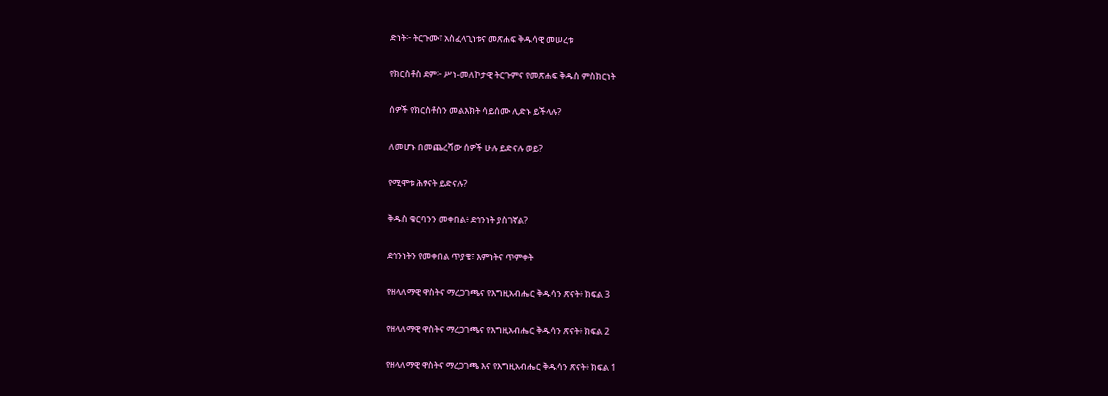ድነት፦ ትርጉሙ፣ አስፈላጊነቱና መጽሐፍ ቅዱሳዊ መሠረቱ

የክርስቶስ ደም፦ ሥነ-መለኮታዊ ትርጉምና የመጽሐፍ ቅዱስ ምስክርነት

ሰዎች የክርስቶስን መልእክት ሳይሰሙ ሊድኑ ይችላሉ?

ለመሆኑ በመጨረሻው ሰዎች ሁሉ ይድናሉ ወይ?

የሚሞቱ ሕፃናት ይድናሉ?

ቅዱስ ቁርባንን መቀበል፥ ደኅንነት ያስገኛል?

ደኅንነትን የመቀበል ጥያቄ፣ እምነትና ጥምቀት

የዘላለማዊ ዋስትና ማረጋገጫና የእግዚአብሔር ቅዱሳን ጽናት፥ ክፍል 3

የዘላለማዊ ዋስትና ማረጋገጫና የእግዚአብሔር ቅዱሳን ጽናት፥ ክፍል 2

የዘላለማዊ ዋስትና ማረጋገጫ እና የእግዚአብሔር ቅዱሳን ጽናት፥ ክፍል 1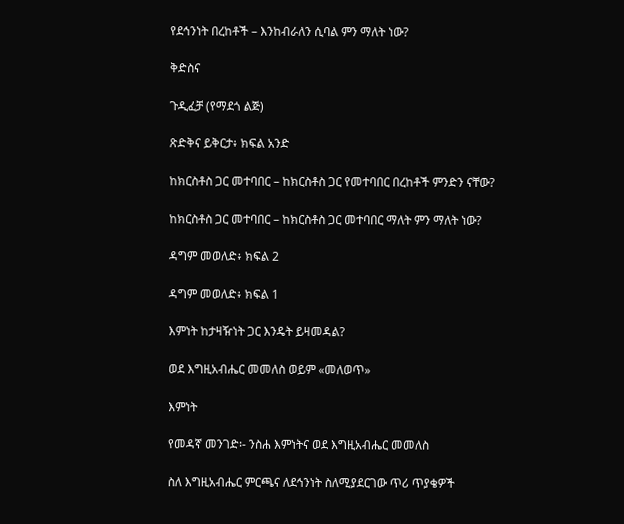የደኅንነት በረከቶች – እንከብራለን ሲባል ምን ማለት ነው?

ቅድስና

ጉዲፈቻ (የማደጎ ልጅ)

ጽድቅና ይቅርታ፥ ክፍል አንድ

ከክርስቶስ ጋር መተባበር – ከክርስቶስ ጋር የመተባበር በረከቶች ምንድን ናቸው?

ከክርስቶስ ጋር መተባበር – ከክርስቶስ ጋር መተባበር ማለት ምን ማለት ነው?

ዳግም መወለድ፥ ክፍል 2

ዳግም መወለድ፥ ክፍል 1

እምነት ከታዛዥነት ጋር እንዴት ይዛመዳል?

ወደ እግዚአብሔር መመለስ ወይም «መለወጥ»

እምነት

የመዳኛ መንገድ፡- ንስሐ እምነትና ወደ እግዚአብሔር መመለስ

ስለ እግዚአብሔር ምርጫና ለደኅንነት ስለሚያደርገው ጥሪ ጥያቄዎች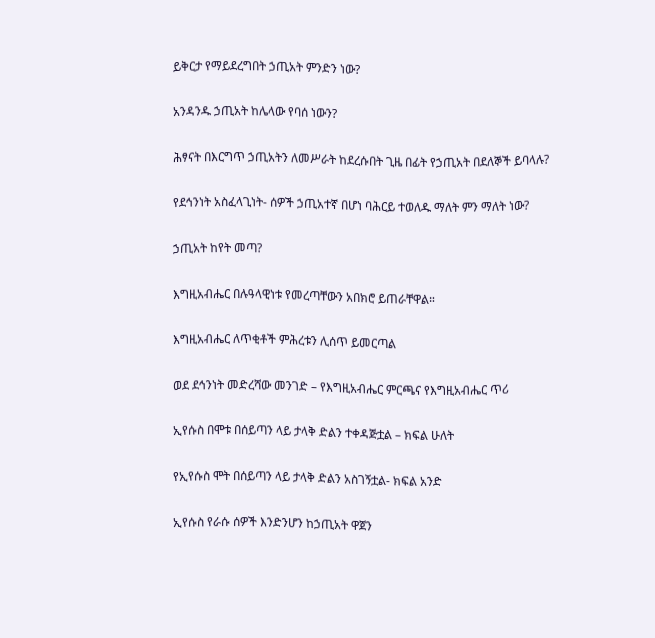ይቅርታ የማይደረግበት ኃጢአት ምንድን ነው?

አንዳንዱ ኃጢአት ከሌላው የባሰ ነውን?

ሕፃናት በእርግጥ ኃጢአትን ለመሥራት ከደረሱበት ጊዜ በፊት የኃጢአት በደለኞች ይባላሉ?

የደኅንነት አስፈላጊነት- ሰዎች ኃጢአተኛ በሆነ ባሕርይ ተወለዱ ማለት ምን ማለት ነው?

ኃጢአት ከየት መጣ?

እግዚአብሔር በሉዓላዊነቱ የመረጣቸውን አበክሮ ይጠራቸዋል።

እግዚአብሔር ለጥቂቶች ምሕረቱን ሊሰጥ ይመርጣል

ወደ ደኅንነት መድረሻው መንገድ – የእግዚአብሔር ምርጫና የእግዚአብሔር ጥሪ

ኢየሱስ በሞቱ በሰይጣን ላይ ታላቅ ድልን ተቀዳጅቷል – ክፍል ሁለት

የኢየሱስ ሞት በሰይጣን ላይ ታላቅ ድልን አስገኝቷል- ክፍል አንድ

ኢየሱስ የራሱ ሰዎች እንድንሆን ከኃጢአት ዋጀን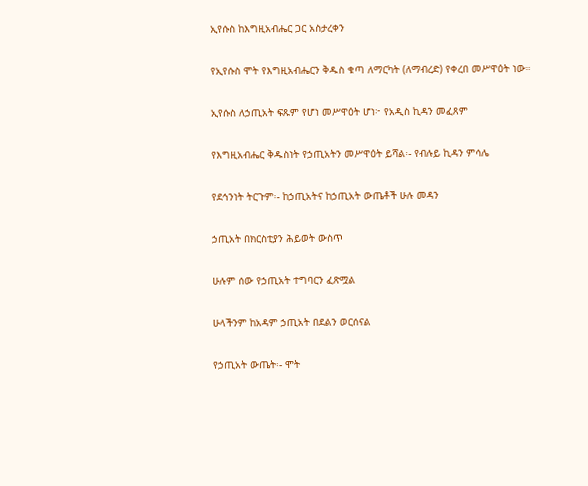ኢየሱስ ከእግዚአብሔር ጋር አስታረቀን

የኢየሱስ ሞት የእግዚአብሔርን ቅዱስ ቁጣ ለማርካት (ለማብረድ) የቀረበ መሥዋዕት ነው።

ኢየሱስ ለኃጢአት ፍጹም የሆነ መሥዋዕት ሆነ፦ የአዲስ ኪዳን መፈጸም

የእግዚአብሔር ቅዱስነት የኃጢአትን መሥዋዕት ይሻል፡- የብሉይ ኪዳን ምሳሌ

የደኅንነት ትርጉም፡- ከኃጢአትና ከኃጢአት ውጤቶች ሁሉ መዳን

ኃጢአት በክርስቲያን ሕይወት ውስጥ

ሁሉም ሰው የኃጢአት ተግባርን ፈጽሟል

ሁላችንም ከአዳም ኃጢአት በደልን ወርሰናል

የኃጢአት ውጤት፡- ሞት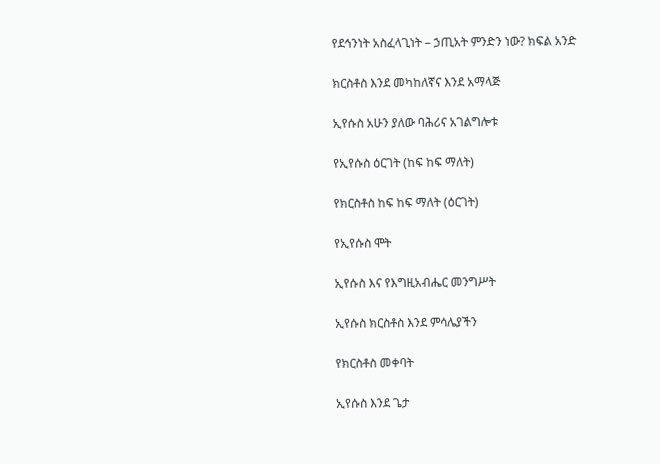የደኅንነት አስፈላጊነት – ኃጢአት ምንድን ነው? ክፍል አንድ

ክርስቶስ እንደ መካከለኛና እንደ አማላጅ

ኢየሱስ አሁን ያለው ባሕሪና አገልግሎቱ

የኢየሱስ ዕርገት (ከፍ ከፍ ማለት)

የክርስቶስ ከፍ ከፍ ማለት (ዕርገት)

የኢየሱስ ሞት

ኢየሱስ እና የእግዚአብሔር መንግሥት

ኢየሱስ ክርስቶስ እንደ ምሳሌያችን

የክርስቶስ መቀባት

ኢየሱስ እንደ ጌታ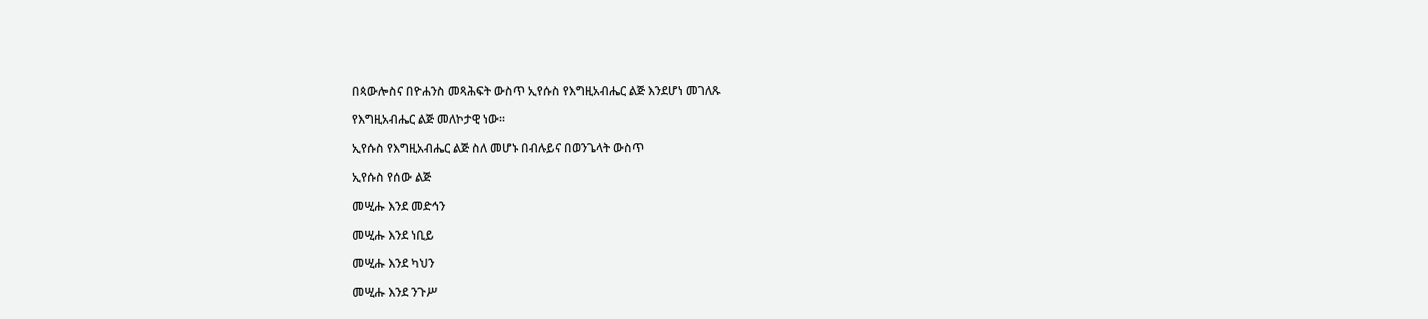በጳውሎስና በዮሐንስ መጻሕፍት ውስጥ ኢየሱስ የእግዚአብሔር ልጅ እንደሆነ መገለጹ

የእግዚአብሔር ልጅ መለኮታዊ ነው።

ኢየሱስ የእግዚአብሔር ልጅ ስለ መሆኑ በብሉይና በወንጌላት ውስጥ

ኢየሱስ የሰው ልጅ

መሢሑ እንደ መድኅን

መሢሑ እንደ ነቢይ

መሢሑ እንደ ካህን

መሢሑ እንደ ንጉሥ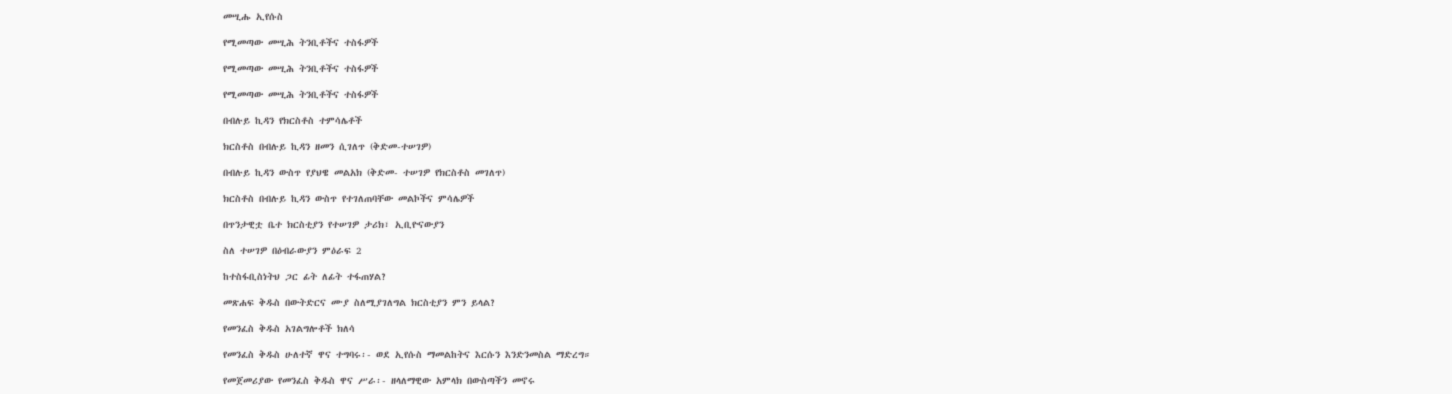መሢሑ ኢየሱስ

የሚመጣው መሢሕ ትንቢቶችና ተስፋዎች

የሚመጣው መሢሕ ትንቢቶችና ተስፋዎች

የሚመጣው መሢሕ ትንቢቶችና ተስፋዎች

በብሉይ ኪዳን የክርስቶስ ተምሳሌቶች

ክርስቶስ በብሉይ ኪዳን ዘመን ሲገለጥ (ቅድመ-ተሠገዎ)

በብሉይ ኪዳን ውስጥ የያህዌ መልአክ (ቅድመ- ተሠገዎ የክርስቶስ መገለጥ)

ክርስቶስ በብሉይ ኪዳን ውስጥ የተገለጠባቸው መልኮችና ምሳሌዎች

በጥንታዊቷ ቤተ ክርስቲያን የተሠገዎ ታሪክ፣ ኢቢዮናውያን

ስለ ተሠገዎ በዕብራውያን ምዕራፍ 2

ከተስፋቢስነትህ ጋር ፊት ለፊት ተፋጠሃል?

መጽሐፍ ቅዱስ በውትድርና ሙያ ስለሚያገለግል ክርስቲያን ምን ይላል?

የመንፈስ ቅዱስ አገልግሎቶች ክለሳ

የመንፈስ ቅዱስ ሁለተኛ ዋና ተግባሩ፡- ወደ ኢየሱስ ማመልከትና እርሱን እንድንመስል ማድረግ።

የመጀመሪያው የመንፈስ ቅዱስ ዋና ሥራ፡- ዘላለማዊው አምላክ በውስጣችን መኖሩ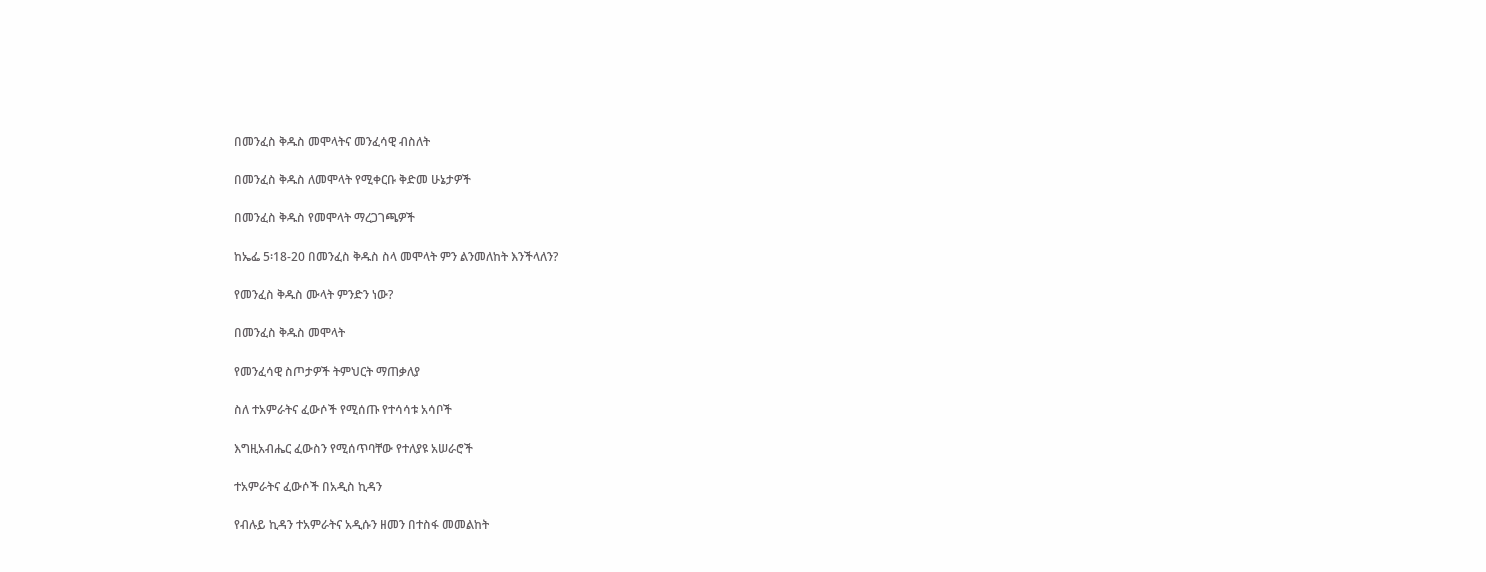በመንፈስ ቅዱስ መሞላትና መንፈሳዊ ብስለት

በመንፈስ ቅዱስ ለመሞላት የሚቀርቡ ቅድመ ሁኔታዎች

በመንፈስ ቅዱስ የመሞላት ማረጋገጫዎች

ከኤፌ 5፡18-20 በመንፈስ ቅዱስ ስላ መሞላት ምን ልንመለከት እንችላለን?

የመንፈስ ቅዱስ ሙላት ምንድን ነው?

በመንፈስ ቅዱስ መሞላት

የመንፈሳዊ ስጦታዎች ትምህርት ማጠቃለያ

ስለ ተአምራትና ፈውሶች የሚሰጡ የተሳሳቱ አሳቦች

እግዚአብሔር ፈውስን የሚሰጥባቸው የተለያዩ አሠራሮች

ተአምራትና ፈውሶች በአዲስ ኪዳን

የብሉይ ኪዳን ተአምራትና አዲሱን ዘመን በተስፋ መመልከት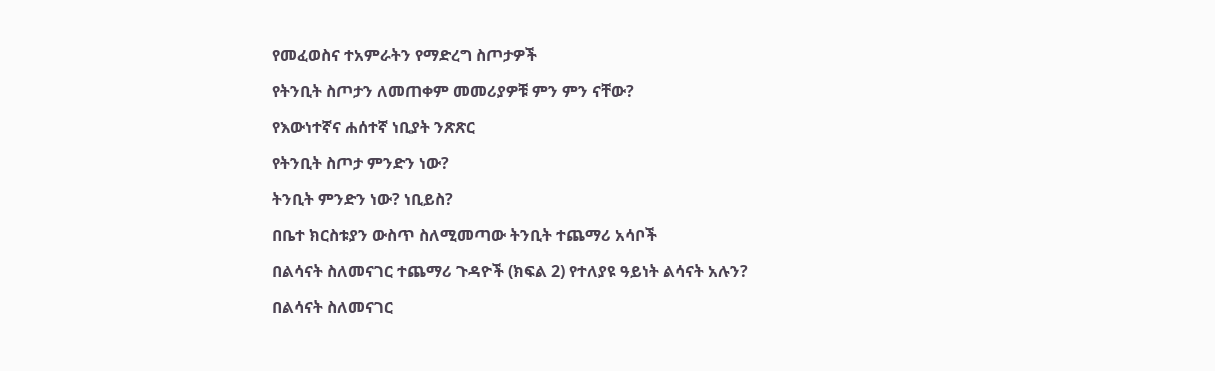የመፈወስና ተአምራትን የማድረግ ስጦታዎች

የትንቢት ስጦታን ለመጠቀም መመሪያዎቹ ምን ምን ናቸው?

የእውነተኛና ሐሰተኛ ነቢያት ንጽጽር

የትንቢት ስጦታ ምንድን ነው?

ትንቢት ምንድን ነው? ነቢይስ?

በቤተ ክርስቱያን ውስጥ ስለሚመጣው ትንቢት ተጨማሪ አሳቦች

በልሳናት ስለመናገር ተጨማሪ ጉዳዮች (ክፍል 2) የተለያዩ ዓይነት ልሳናት አሉን?

በልሳናት ስለመናገር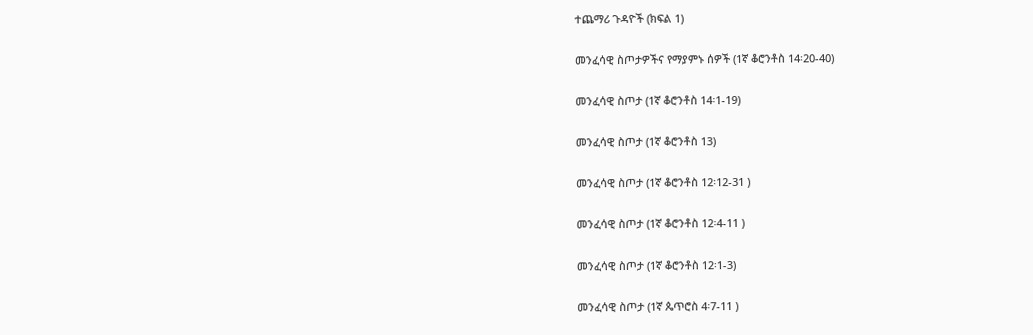ተጨማሪ ጉዳዮች (ክፍል 1)

መንፈሳዊ ስጦታዎችና የማያምኑ ሰዎች (1ኛ ቆሮንቶስ 14፡20-40)

መንፈሳዊ ስጦታ (1ኛ ቆሮንቶስ 14፡1-19)

መንፈሳዊ ስጦታ (1ኛ ቆሮንቶስ 13)

መንፈሳዊ ስጦታ (1ኛ ቆሮንቶስ 12፡12-31 )

መንፈሳዊ ስጦታ (1ኛ ቆሮንቶስ 12፡4-11 )

መንፈሳዊ ስጦታ (1ኛ ቆሮንቶስ 12፡1-3)

መንፈሳዊ ስጦታ (1ኛ ጴጥሮስ 4፡7-11 )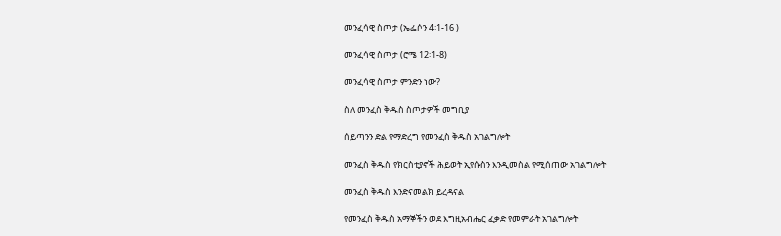መንፈሳዊ ስጦታ (ኤፌሶን 4፡1-16 )

መንፈሳዊ ስጦታ (ሮሜ 12፡1-8)

መንፈሳዊ ስጦታ ምንድን ነው?

ስለ መንፈስ ቅዱስ ስጦታዎች መግቢያ

ሰይጣንን ድል የማድረግ የመንፈስ ቅዱስ አገልግሎት

መንፈስ ቅዱስ የክርስቲያኖች ሕይወት ኢየሱስን እንዲመስል የሚሰጠው አገልግሎት

መንፈስ ቅዱስ እንድናመልክ ይረዳናል

የመንፈስ ቅዱስ አማኞችን ወደ እግዚአብሔር ፈቃድ የመምራት አገልግሎት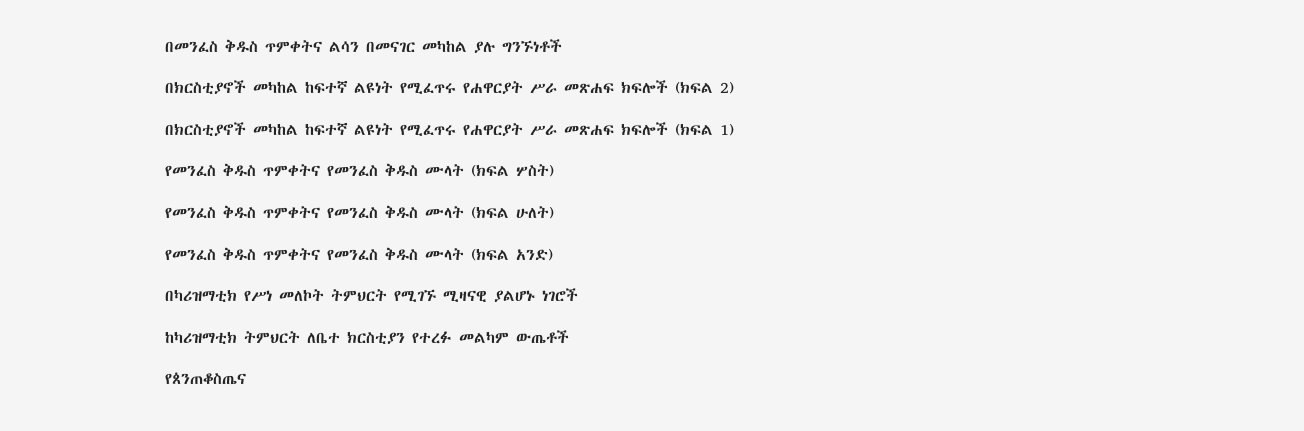በመንፈስ ቅዱስ ጥምቀትና ልሳን በመናገር መካከል ያሉ ግንኙነቶች

በክርስቲያኖች መካከል ከፍተኛ ልዩነት የሚፈጥሩ የሐዋርያት ሥራ መጽሐፍ ክፍሎች (ክፍል 2)

በክርስቲያኖች መካከል ከፍተኛ ልዩነት የሚፈጥሩ የሐዋርያት ሥራ መጽሐፍ ክፍሎች (ክፍል 1)

የመንፈስ ቅዱስ ጥምቀትና የመንፈስ ቅዱስ ሙላት (ክፍል ሦስት)

የመንፈስ ቅዱስ ጥምቀትና የመንፈስ ቅዱስ ሙላት (ክፍል ሁለት)

የመንፈስ ቅዱስ ጥምቀትና የመንፈስ ቅዱስ ሙላት (ክፍል አንድ)

በካሪዝማቲክ የሥነ መለኮት ትምህርት የሚገኙ ሚዛናዊ ያልሆኑ ነገሮች

ከካሪዝማቲክ ትምህርት ለቤተ ክርስቲያን የተረፉ መልካም ውጤቶች

የጰንጠቆስጤና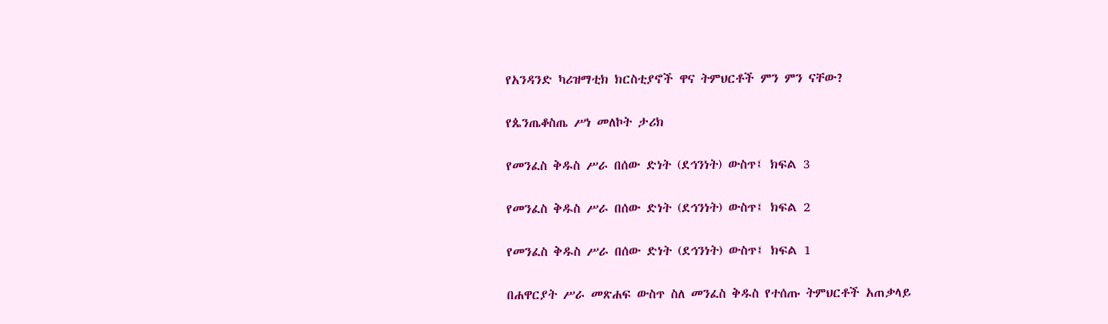የአንዳንድ ካሪዝማቲክ ክርስቲያኖች ዋና ትምህርቶች ምን ምን ናቸው?

የጴንጤቆስጤ ሥነ መለኮት ታሪክ

የመንፈስ ቅዱስ ሥራ በሰው ድነት (ደኅንነት) ውስጥ፤ ክፍል 3

የመንፈስ ቅዱስ ሥራ በሰው ድነት (ደኅንነት) ውስጥ፤ ክፍል 2

የመንፈስ ቅዱስ ሥራ በሰው ድነት (ደኅንነት) ውስጥ፤ ክፍል 1

በሐዋርያት ሥራ መጽሐፍ ውስጥ ስለ መንፈስ ቅዱስ የተሰጡ ትምህርቶች አጠቃላይ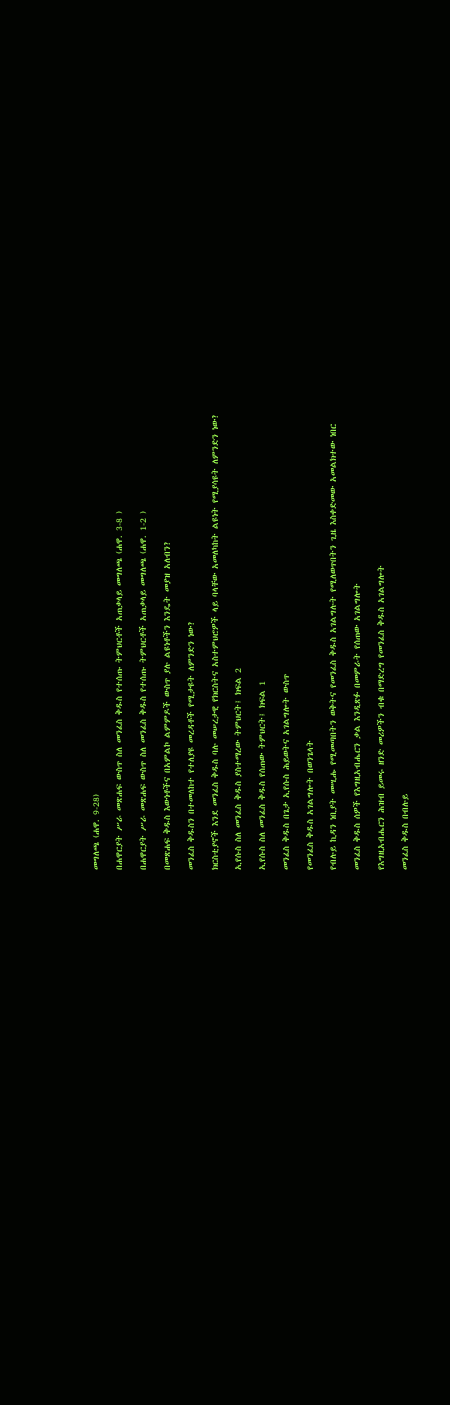መግለጫ (ሐዋ. 9-28)

በሐዋርያት ሥራ መጽሐፍ ውስጥ ስለ መንፈስ ቅዱስ የተሰጡ ትምህርቶች አጠቃላይ መግለጫ (ሐዋ. 3-8 )

በሐዋርያት ሥራ መጽሐፍ ውስጥ ስለ መንፈስ ቅዱስ የተሰጡ ትምህርቶች አጠቃላይ መግለጫ (ሐዋ. 1-2 )

በመጽሐፍ ቅዱስ እውነቶችና በአምልኮ ልምምዶች ውስጥ ያሉ ልዩነቶችን እንዴት መያዝ አለብን?

መንፈስ ቅዱስን በተመለከተ የተለያዩ መረዳቶች የሚታዩት ለምንድን ነው?

ክርስቲያኖች እንደ መንፈስ ቅዱስ ባሉ መሠረታዊ የክርስትና አስተምህሮዎች ላይ ባላቸው አመለካከት ልዩነት የሚያሳዩት ለምንድን ነው?

ኢየሱስ ስለ መንፈስ ቅዱስ ያስተማረው ትምህርት፤ ክፍል 2

ኢየሱስ ስለ መንፈስ ቅዱስ የሰጠው ትምህርት፤ ክፍል 1

መንፈስ ቅዱስ በጌታ ኢየሱስ ሕይወትና አገልግሎት ውስጥ

የመንፈስ ቅዱስ አገልግሎት በወንጌላት

የብሉይ ኪዳን ነቢያት መሢሑ የሚመጣበትን ወቅትና የመንፈስ ቅዱስ አገልግሉት የሚለወጥበትን ጊዜ እስቀድመው አመልክተው ነበር

መንፈስ ቅዱስ ሰዎች የእግዚአብሔርን ቃል እንዲጽፉ በመምራት የሰጠው አገልግሎት

የእግዚአብሔርን ሕዝብ ይመሩ ዘንድ መሪዎችን ብቁ በማድረግ የመንፈስ ቅዱስ አገልግሎት

መንፈስ ቅዱስ በብሉይ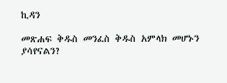ኪዳን

መጽሐፍ ቅዱስ መንፈስ ቅዱስ አምላክ መሆኑን ያሳየናልን?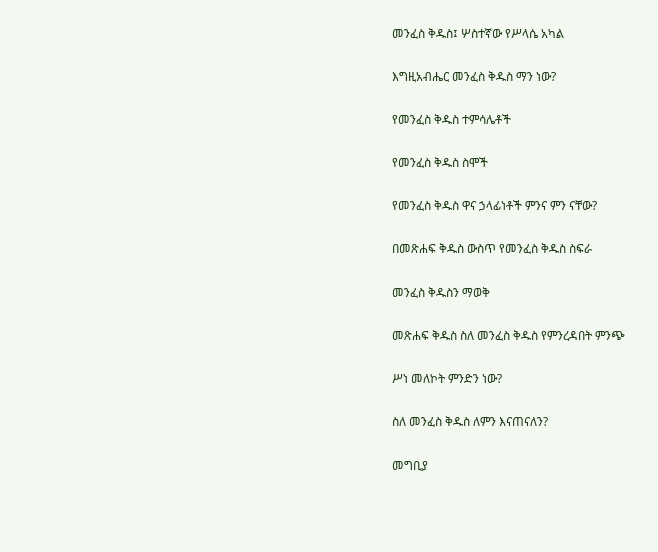መንፈስ ቅዱስ፤ ሦስተኛው የሥላሴ አካል

እግዚአብሔር መንፈስ ቅዱስ ማን ነው?

የመንፈስ ቅዱስ ተምሳሌቶች

የመንፈስ ቅዱስ ስሞች

የመንፈስ ቅዱስ ዋና ኃላፊነቶች ምንና ምን ናቸው?

በመጽሐፍ ቅዱስ ውስጥ የመንፈስ ቅዱስ ስፍራ

መንፈስ ቅዱስን ማወቅ

መጽሐፍ ቅዱስ ስለ መንፈስ ቅዱስ የምንረዳበት ምንጭ

ሥነ መለኮት ምንድን ነው?

ስለ መንፈስ ቅዱስ ለምን እናጠናለን?

መግቢያ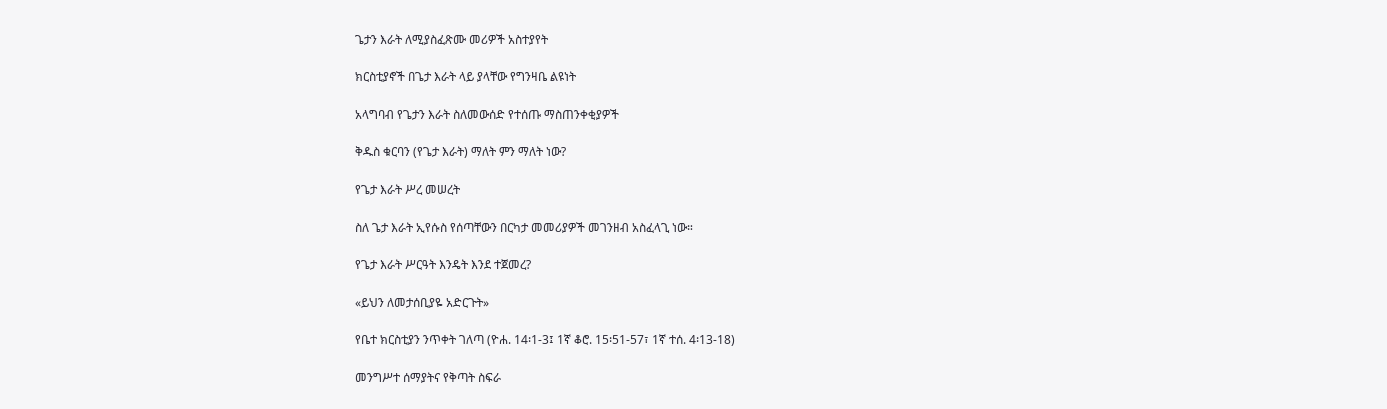ጌታን እራት ለሚያስፈጽሙ መሪዎች አስተያየት

ክርስቲያኖች በጌታ እራት ላይ ያላቸው የግንዛቤ ልዩነት

አላግባብ የጌታን እራት ስለመውሰድ የተሰጡ ማስጠንቀቂያዎች

ቅዱስ ቁርባን (የጌታ እራት) ማለት ምን ማለት ነው?

የጌታ እራት ሥረ መሠረት

ስለ ጌታ እራት ኢየሱስ የሰጣቸውን በርካታ መመሪያዎች መገንዘብ አስፈላጊ ነው።

የጌታ እራት ሥርዓት እንዴት እንደ ተጀመረ?

«ይህን ለመታሰቢያዬ አድርጉት»

የቤተ ክርስቲያን ንጥቀት ገለጣ (ዮሐ. 14፡1-3፤ 1ኛ ቆሮ. 15፡51-57፣ 1ኛ ተሰ. 4፡13-18)

መንግሥተ ሰማያትና የቅጣት ስፍራ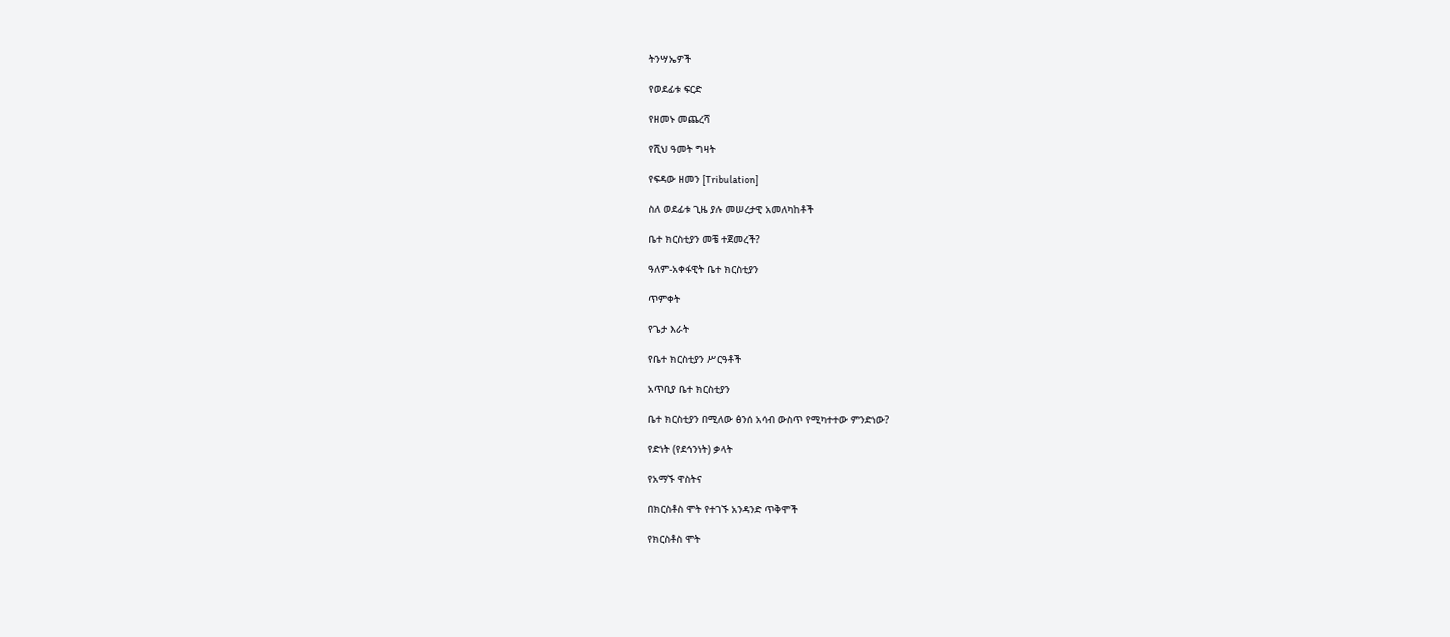ትንሣኤዎች

የወደፊቱ ፍርድ

የዘመኑ መጨረሻ

የሺህ ዓመት ግዛት

የፍዳው ዘመን [Tribulation]

ስለ ወደፊቱ ጊዜ ያሉ መሠረታዊ አመለካከቶች

ቤተ ክርስቲያን መቼ ተጀመረች?

ዓለም-አቀፋዊት ቤተ ክርስቲያን

ጥምቀት

የጌታ እራት

የቤተ ክርስቲያን ሥርዓቶች

አጥቢያ ቤተ ክርስቲያን

ቤተ ክርስቲያን በሚለው ፅንሰ አሳብ ውስጥ የሚካተተው ምንድነው?

የድነት (የደኅንነት) ቃላት

የአማኙ ዋስትና

በክርስቶስ ሞት የተገኙ አንዳንድ ጥቅሞች

የክርስቶስ ሞት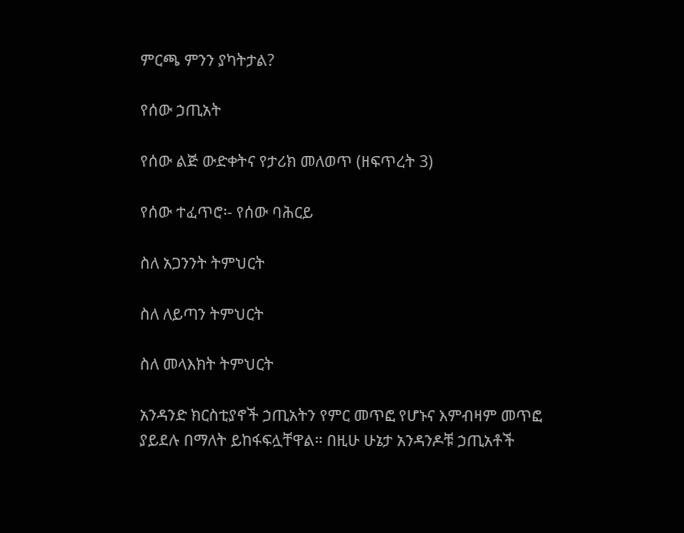ምርጫ ምንን ያካትታል?

የሰው ኃጢአት

የሰው ልጅ ውድቀትና የታሪክ መለወጥ (ዘፍጥረት 3)

የሰው ተፈጥሮ፡- የሰው ባሕርይ

ስለ አጋንንት ትምህርት

ስለ ለይጣን ትምህርት

ስለ መላእክት ትምህርት

አንዳንድ ክርስቲያኖች ኃጢአትን የምር መጥፎ የሆኑና እምብዛም መጥፎ ያይደሉ በማለት ይከፋፍሏቸዋል። በዚሁ ሁኔታ አንዳንዶቹ ኃጢአቶች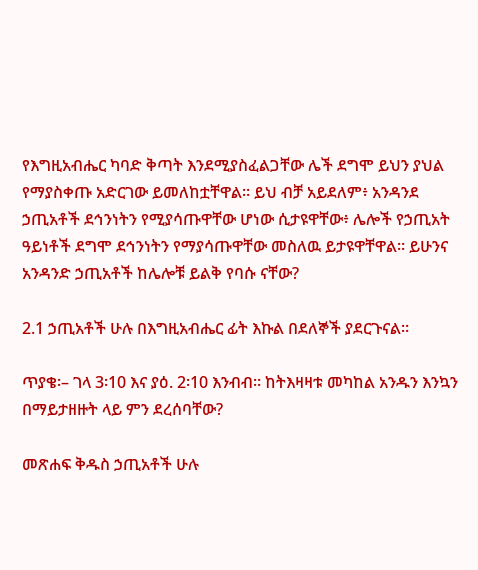የእግዚአብሔር ካባድ ቅጣት እንደሚያስፈልጋቸው ሌች ደግሞ ይህን ያህል የማያስቀጡ አድርገው ይመለከቷቸዋል። ይህ ብቻ አይደለም፥ አንዳንደ ኃጢአቶች ደኅንነትን የሚያሳጡዋቸው ሆነው ሲታዩዋቸው፥ ሌሎች የኃጢአት ዓይነቶች ደግሞ ደኅንነትን የማያሳጡዋቸው መስለዉ ይታዩዋቸዋል። ይሁንና አንዳንድ ኃጢአቶች ከሌሎቹ ይልቅ የባሱ ናቸው?

2.1 ኃጢአቶች ሁሉ በእግዚአብሔር ፊት እኩል በደለኞች ያደርጉናል።

ጥያቄ፡– ገላ 3፡10 እና ያዕ. 2፡10 እንብብ። ከትእዛዛቱ መካከል አንዱን እንኳን በማይታዘዙት ላይ ምን ደረሰባቸው?

መጽሐፍ ቅዱስ ኃጢአቶች ሁሉ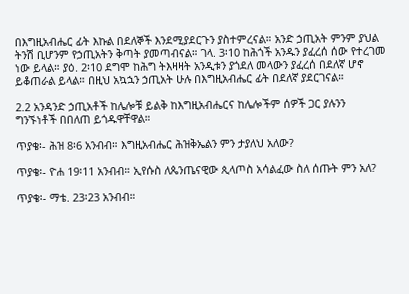በእግዚአብሔር ፊት እኩል በደለኞች እንደሚያደርጉን ያስተምረናል። አንድ ኃጢአት ምንም ያህል ትንሽ ቢሆንም የኃጢአትን ቅጣት ያመጣብናል። ገላ. 3፡10 ከሕጎች አንዱን ያፈረሰ ሰው የተረገመ ነው ይላል። ያዕ. 2፡10 ደግሞ ከሕግ ትእዛዛት አንዲቱን ያጎደለ መላውን ያፈረሰ በደለኛ ሆኖ ይቆጠራል ይላል። በዚህ አኳኋን ኃጢአት ሁሉ በእግዚአብሔር ፊት በደለኛ ያደርገናል።

2.2 አንዳንድ ኃጢአቶች ከሌሎቹ ይልቅ ከእግዚአብሔርና ከሌሎችም ሰዎች ጋር ያሉንን ግንኙነቶች በበለጠ ይጎዱዋቸዋል።

ጥያቄ፡- ሕዝ 8፡6 አንብብ። እግዚአብሔር ሕዝቅኤልን ምን ታያለህ አለው?

ጥያቄ፡- ዮሐ 19፡11 አንብብ። ኢየሱስ ለጴንጤናዊው ጲላጦስ አሳልፈው ስለ ሰጡት ምን አለ?

ጥያቄ፡- ማቴ. 23፡23 አንብብ።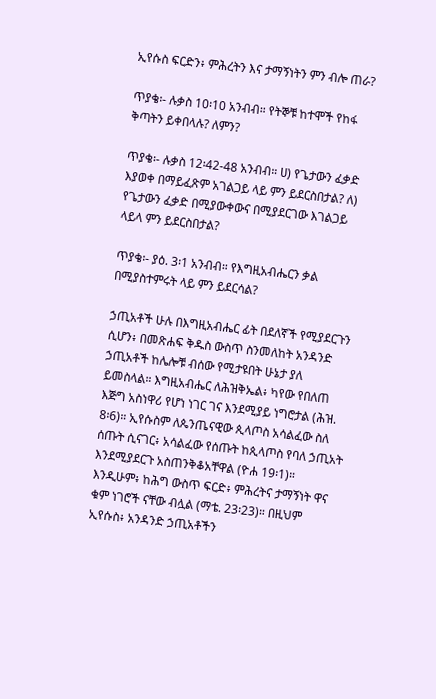ኢየሱስ ፍርድን፥ ምሕረትን እና ታማኝነትን ምን ብሎ ጠራ?

ጥያቄ፡- ሉቃስ 10፡10 አንብብ። የትኞቹ ከተሞች የከፋ ቅጣትን ይቀበላሉ? ለምን?

ጥያቄ፡- ሉቃስ 12፡42-48 አንብብ። ሀ) የጌታውን ፈቃድ እያወቀ በማይፈጽም አገልጋይ ላይ ምን ይደርስበታል? ለ) የጌታውን ፈቃድ በሚያውቀውና በሚያደርገው እገልጋይ ላይላ ምን ይደርስበታል?

ጥያቄ፡- ያዕ. 3፡1 አንብብ። የእግዚአብሔርን ቃል በሚያስተምሩት ላይ ምን ይደርሳል?

ኃጢአቶች ሁሉ በእግዚአብሔር ፊት በደለኛች የሚያደርጉን ሲሆን፥ በመጽሐፍ ቅዱስ ውስጥ ስንመለከት አንዳንድ ኃጢአቶች ከሌሎቹ ብሰው የሚታዩበት ሁኔታ ያለ ይመስላል። እግዚአብሔር ለሕዝቅኤል፥ ካየው የበለጠ እጅግ አስነዋሪ የሆነ ነገር ገና እንደሚያይ ነግሮታል (ሕዝ. 8፡6)። ኢየሱስም ለጴንጤናዊው ጲላጦስ አሳልፈው ስለ ሰጡት ሲናገር፥ አሳልፈው የሰጡት ከጲላጦስ የባለ ኃጢአት እንደሚያደርጉ አስጠንቅቆአቸዋል (ዮሐ 19፡1)። እንዲሁም፥ ከሕግ ውስጥ ፍርድ፥ ምሕረትና ታማኝነት ዋና ቁም ነገሮች ናቸው ብሏል (ማቴ. 23፡23)። በዚህም ኢየሱስ፥ አንዳንድ ኃጢአቶችን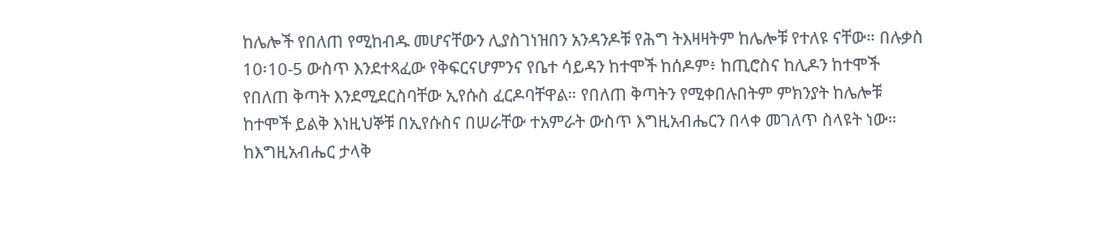ከሌሎች የበለጠ የሚከብዱ መሆናቸውን ሊያስገነዝበን አንዳንዶቹ የሕግ ትእዛዛትም ከሌሎቹ የተለዩ ናቸው። በሉቃስ 10፡10-5 ውስጥ እንደተጻፈው የቅፍርናሆምንና የቤተ ሳይዳን ከተሞች ከሰዶም፥ ከጢሮስና ከሊዶን ከተሞች የበለጠ ቅጣት እንደሚደርስባቸው ኢየሱስ ፈርዶባቸዋል። የበለጠ ቅጣትን የሚቀበሉበትም ምክንያት ከሌሎቹ ከተሞች ይልቅ እነዚህኞቹ በኢየሱስና በሠራቸው ተአምራት ውስጥ እግዚአብሔርን በላቀ መገለጥ ስላዩት ነው። ከእግዚአብሔር ታላቅ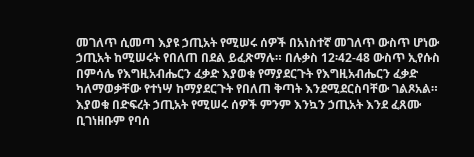መገለጥ ሲመጣ እያዩ ኃጢአት የሚሠሩ ሰዎች በአነስተኛ መገለጥ ውስጥ ሆነው ኃጢአት ከሚሠሩት የበለጠ በደል ይፈጽማሉ። በሉቃስ 12፡42-48 ውስጥ ኢየሱስ በምሳሌ የእግዚአብሔርን ፈቃድ እያወቁ የማያደርጉት የእግዚአብሔርን ፈቃድ ካለማወቃቸው የተነሣ ከማያደርጉት የበለጠ ቅጣት እንደሚደርስባቸው ገልጾአል። እያወቁ በድፍረት ኃጢአት የሚሠሩ ሰዎች ምንም እንኳን ኃጢአት እንደ ፈጸሙ ቢገነዘቡም የባሰ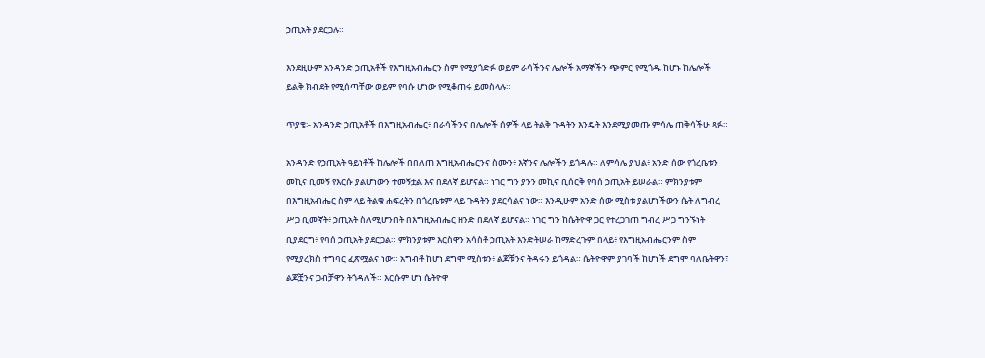ኃጢአት ያደርጋሉ።

እንደዚሁም አንዳንድ ኃጢአቶች የእግዚአብሔርን ስም የሚያጎድፉ ወይም ራሳችንና ሌሎች አማኞችን ጭምር የሚጎዱ ከሆኑ ከሌሎች ይልቅ ክብደት የሚሰጣቸው ወይም የባሱ ሆነው የሚቆጠሩ ይመስላሉ።

ጥያቄ፡- አንዳንድ ኃጢአቶች በእግዚአብሔር፥ በራሳችንና በሌሎች ሰዎች ላይ ትልቅ ጉዳትን እንዴት እንደሚያመጡ ምሳሌ ጠቅሳችሁ ጻፉ።

አንዳንድ የኃጢአት ዓይነቶች ከሌሎች በበለጠ እግዚአብሔርንና ስሙን፥ እኛንና ሌሎችን ይጎዳሉ። ለምሳሌ ያህል፥ አንድ ሰው የጎረቤቱን መኪና ቢመኝ የእርሱ ያልሆነውን ተመኝቷል እና በደለኛ ይሆናል። ነገር ግን ያንን መኪና ቢሰርቅ የባሰ ኃጢአት ይሠራል። ምክንያቱም በእግዚአብሔር ስም ላይ ትልቁ ሐፍረትን በጎረቤቱም ላይ ጉዳትን ያደርሳልና ነው። እንዲሁም አንድ ሰው ሚስቱ ያልሆነችውን ሴት ለግብረ ሥጋ ቢመኛት፥ ኃጢአት ስለሚሆንበት በእግዚአብሔር ዘንድ በደለኛ ይሆናል። ነገር ግን ከሴትዮዋ ጋር የተረጋገጠ ግብረ ሥጋ ግንኙነት ቢያደርግ፥ የባሰ ኃጢአት ያደርጋል። ምክንያቱም እርስዋን አሳስቶ ኃጢአት እንድትሠራ ከማድረጉም በላይ፥ የእግዚአብሔርንም ስም የሚያረክስ ተግባር ፈጽሟልና ነው። አግብቶ ከሆነ ደግሞ ሚስቱን፥ ልጆቹንና ትዳሩን ይጎዳል። ሴትዮዋም ያገባች ከሆነች ደግሞ ባለቤትዋን፣ ልጆቿንና ጋብቻዋን ትጎዳለች። እርሱም ሆነ ሴትዮዋ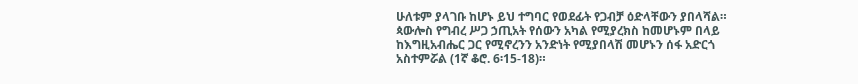ሁለቱም ያላገቡ ከሆኑ ይህ ተግባር የወደፊት የጋብቻ ዕድላቸውን ያበላሻል። ጳውሎስ የግብረ ሥጋ ኃጢአት የሰውን አካል የሚያረክስ ከመሆኑም በላይ ከእግዚአብሔር ጋር የሚኖረንን አንድነት የሚያበላሽ መሆኑን ሰፋ አድርጎ አስተምሯል (1ኛ ቆሮ. 6፡15-18)።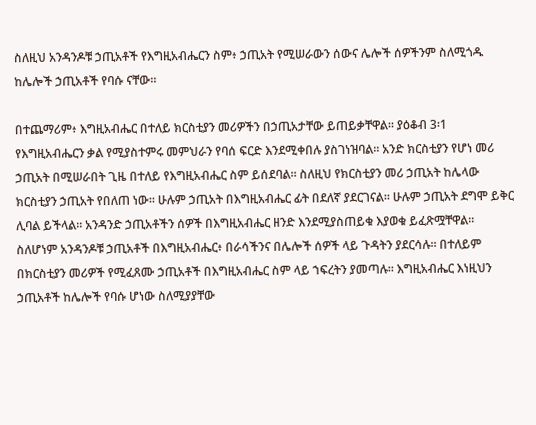ስለዚህ አንዳንዶቹ ኃጢአቶች የእግዚአብሔርን ስም፥ ኃጢአት የሚሠራውን ሰውና ሌሎች ሰዎችንም ስለሚጎዱ ከሌሎች ኃጢአቶች የባሱ ናቸው።

በተጨማሪም፥ እግዚአብሔር በተለይ ክርስቲያን መሪዎችን በኃጢአታቸው ይጠይቃቸዋል። ያዕቆብ 3፡1 የእግዚአብሔርን ቃል የሚያስተምሩ መምህራን የባሰ ፍርድ እንደሚቀበሉ ያስገነዝባል። አንድ ክርስቲያን የሆነ መሪ ኃጢአት በሚሠራበት ጊዜ በተለይ የእግዚአብሔር ስም ይሰደባል። ስለዚህ የክርስቲያን መሪ ኃጢአት ከሌላው ክርስቲያን ኃጢአት የበለጠ ነው። ሁሉም ኃጢአት በእግዚአብሔር ፊት በደለኛ ያደርገናል። ሁሉም ኃጢአት ደግሞ ይቅር ሊባል ይችላል። አንዳንድ ኃጢአቶችን ሰዎች በእግዚአብሔር ዘንድ እንደሚያስጠይቁ እያወቁ ይፈጽሟቸዋል። ስለሆነም አንዳንዶቹ ኃጢአቶች በእግዚአብሔር፥ በራሳችንና በሌሎች ሰዎች ላይ ጉዳትን ያደርሳሉ። በተለይም በክርስቲያን መሪዎች የሚፈጸሙ ኃጢአቶች በእግዚአብሔር ስም ላይ ኀፍረትን ያመጣሉ። እግዚአብሔር እነዚህን ኃጢአቶች ከሌሎች የባሱ ሆነው ስለሚያያቸው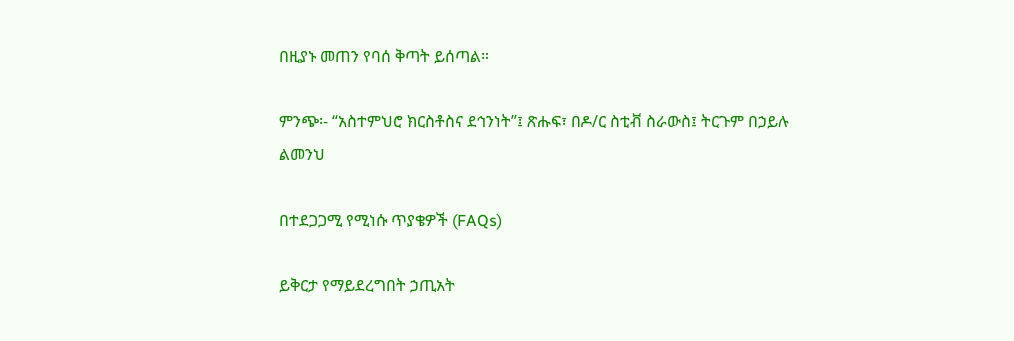በዚያኑ መጠን የባሰ ቅጣት ይሰጣል።

ምንጭ፡- “አስተምህሮ ክርስቶስና ደኅንነት”፤ ጽሑፍ፣ በዶ/ር ስቲቭ ስራውስ፤ ትርጉም በኃይሉ ልመንህ

በተደጋጋሚ የሚነሱ ጥያቄዎች (FAQs)

ይቅርታ የማይደረግበት ኃጢአት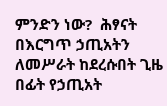ምንድን ነው?  ሕፃናት በእርግጥ ኃጢአትን ለመሥራት ከደረሱበት ጊዜ በፊት የኃጢአት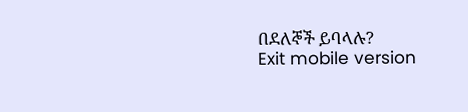በደለኞች ይባላሉ?
Exit mobile version